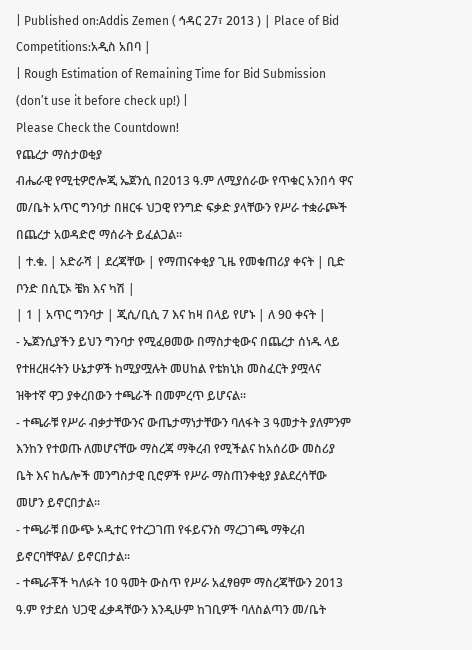| Published on:Addis Zemen ( ኅዳር 27፣ 2013 ) | Place of Bid Competitions:አዲስ አበባ |
| Rough Estimation of Remaining Time for Bid Submission (don’t use it before check up!) |
Please Check the Countdown!
የጨረታ ማስታወቂያ
ብሔራዊ የሚቲዎሮሎጂ ኤጀንሲ በ2013 ዓ.ም ለሚያሰራው የጥቁር አንበሳ ዋና መ/ቤት አጥር ግንባታ በዘርፋ ህጋዊ የንግድ ፍቃድ ያላቸውን የሥራ ተቋራጮች በጨረታ አወዳድሮ ማሰራት ይፈልጋል፡፡
| ተ.ቁ. | አድራሻ | ደረጃቸው | የማጠናቀቂያ ጊዜ የመቁጠሪያ ቀናት | ቢድ ቦንድ በሲፒኦ ቼክ እና ካሽ |
| 1 | አጥር ግንባታ | ጂሲ/ቢሲ 7 እና ከዛ በላይ የሆኑ | ለ 90 ቀናት |
- ኤጀንሲያችን ይህን ግንባታ የሚፈፀመው በማስታቂውና በጨረታ ሰነዱ ላይ የተዘረዘሩትን ሁኔታዎች ከሚያሟሉት መሀከል የቴክኒክ መስፈርት ያሟላና ዝቅተኛ ዋጋ ያቀረበውን ተጫራች በመምረጥ ይሆናል፡፡
- ተጫራቹ የሥራ ብቃታቸውንና ውጤታማነታቸውን ባለፋት 3 ዓመታት ያለምንም እንከን የተወጡ ለመሆናቸው ማስረጃ ማቅረብ የሚችልና ከአሰሪው መስሪያ ቤት እና ከሌሎች መንግስታዊ ቢሮዎች የሥራ ማስጠንቀቂያ ያልደረሳቸው መሆን ይኖርበታል፡፡
- ተጫራቹ በውጭ ኦዲተር የተረጋገጠ የፋይናንስ ማረጋገጫ ማቅረብ ይኖርባቸዋል/ ይኖርበታል።
- ተጫራቾች ካለፉት 10 ዓመት ውስጥ የሥራ አፈፃፀም ማስረጃቸውን 2013 ዓ.ም የታደሰ ህጋዊ ፈቃዳቸውን እንዲሁም ከገቢዎች ባለስልጣን መ/ቤት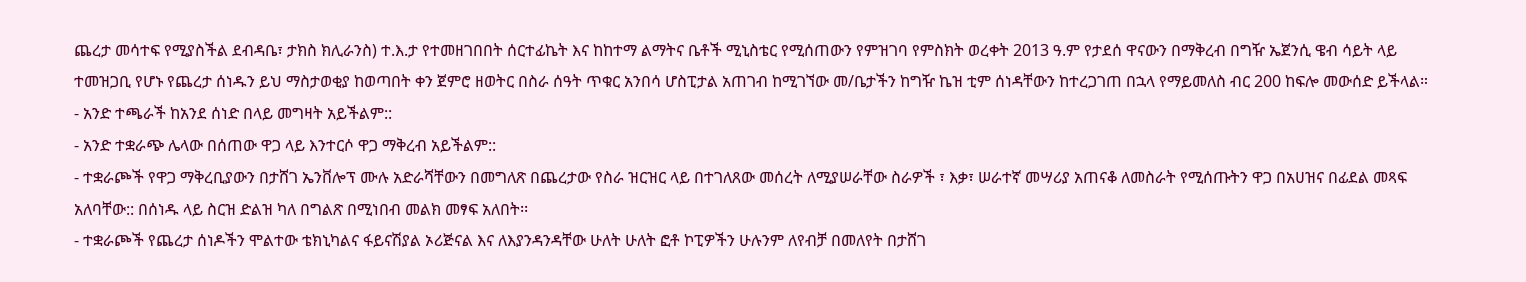ጨረታ መሳተፍ የሚያስችል ደብዳቤ፣ ታክስ ክሊራንስ) ተ.እ.ታ የተመዘገበበት ሰርተፊኬት እና ከከተማ ልማትና ቤቶች ሚኒስቴር የሚሰጠውን የምዝገባ የምስክት ወረቀት 2013 ዓ.ም የታደሰ ዋናውን በማቅረብ በግዥ ኤጀንሲ ዌብ ሳይት ላይ ተመዝጋቢ የሆኑ የጨረታ ሰነዱን ይህ ማስታወቂያ ከወጣበት ቀን ጀምሮ ዘወትር በስራ ሰዓት ጥቁር አንበሳ ሆስፒታል አጠገብ ከሚገኘው መ/ቤታችን ከግዥ ኬዝ ቲም ሰነዳቸውን ከተረጋገጠ በኋላ የማይመለስ ብር 200 ከፍሎ መውሰድ ይችላል።
- አንድ ተጫራች ከአንደ ሰነድ በላይ መግዛት አይችልም::
- አንድ ተቋራጭ ሌላው በሰጠው ዋጋ ላይ እንተርሶ ዋጋ ማቅረብ አይችልም::
- ተቋራጮች የዋጋ ማቅረቢያውን በታሸገ ኤንቨሎፕ ሙሉ አድራሻቸውን በመግለጽ በጨረታው የስራ ዝርዝር ላይ በተገለጸው መሰረት ለሚያሠራቸው ስራዎች ፣ እቃ፣ ሠራተኛ መሣሪያ አጠናቆ ለመስራት የሚሰጡትን ዋጋ በአሀዝና በፊደል መጻፍ አለባቸው:: በሰነዱ ላይ ስርዝ ድልዝ ካለ በግልጽ በሚነበብ መልክ መፃፍ አለበት፡፡
- ተቋራጮች የጨረታ ሰነዶችን ሞልተው ቴክኒካልና ፋይናሽያል ኦሪጅናል እና ለእያንዳንዳቸው ሁለት ሁለት ፎቶ ኮፒዎችን ሁሉንም ለየብቻ በመለየት በታሸገ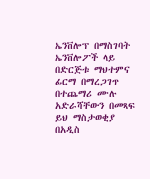ኤንቨሎፕ በማስገባት ኤንቨሎፖች ላይ በድርጅቱ ማህተምና ፊርማ በማረጋገጥ በተጨማሪ ሙሉ አድራሻቸውን በመጻፍ ይህ ማስታወቂያ በአዲስ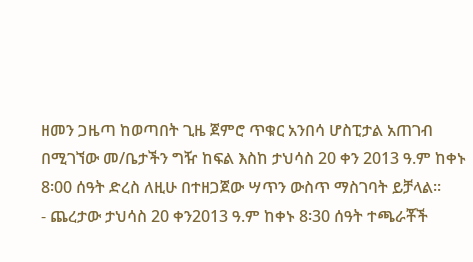ዘመን ጋዜጣ ከወጣበት ጊዜ ጀምሮ ጥቁር አንበሳ ሆስፒታል አጠገብ በሚገኘው መ/ቤታችን ግዥ ከፍል እስከ ታህሳስ 20 ቀን 2013 ዓ.ም ከቀኑ 8፡00 ሰዓት ድረስ ለዚሁ በተዘጋጀው ሣጥን ውስጥ ማስገባት ይቻላል፡፡
- ጨረታው ታህሳስ 20 ቀን2013 ዓ.ም ከቀኑ 8፡30 ሰዓት ተጫራቾች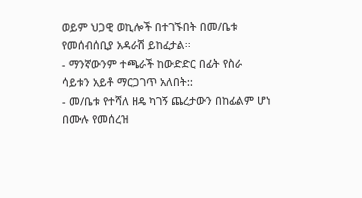ወይም ህጋዊ ወኪሎች በተገኙበት በመ/ቤቱ የመሰብሰቢያ አዳራሽ ይከፈታል፡፡
- ማንኛውንም ተጫራች ከውድድር በፊት የስራ ሳይቱን አይቶ ማርጋገጥ አለበት::
- መ/ቤቱ የተሻለ ዘዴ ካገኝ ጨረታውን በከፊልም ሆነ በሙሉ የመሰረዝ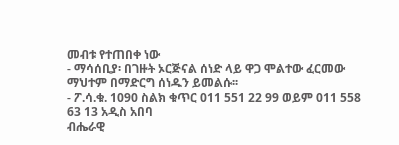መብቱ የተጠበቀ ነው
- ማሳሰቢያ፡ በገዙት ኦርጅናል ሰነድ ላይ ዋጋ ሞልተው ፈርመው ማህተም በማድርግ ሰነዱን ይመልሱ፡፡
- ፖ.ሳ.ቁ. 1090 ስልክ ቁጥር 011 551 22 99 ወይም 011 558 63 13 አዲስ አበባ
ብሔራዊ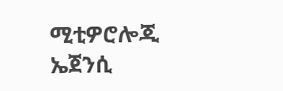ሚቲዎሮሎጂ ኤጀንሲ